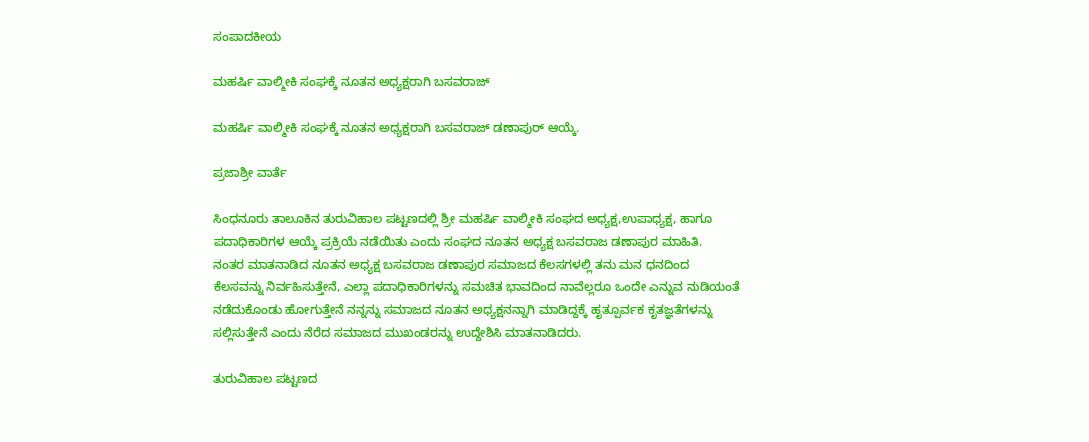ಸಂಪಾದಕೀಯ

ಮಹರ್ಷಿ ವಾಲ್ಮೀಕಿ ಸಂಘಕ್ಕೆ ನೂತನ ಅಧ್ಯಕ್ಷರಾಗಿ ಬಸವರಾಜ್

ಮಹರ್ಷಿ ವಾಲ್ಮೀಕಿ ಸಂಘಕ್ಕೆ ನೂತನ ಅಧ್ಯಕ್ಷರಾಗಿ ಬಸವರಾಜ್ ಡಣಾಪುರ್ ಆಯ್ಕೆ.

ಪ್ರಜಾಶ್ರೀ ವಾರ್ತೆ

ಸಿಂಧನೂರು ತಾಲೂಕಿನ ತುರುವಿಹಾಲ ಪಟ್ಟಣದಲ್ಲಿ ಶ್ರೀ ಮಹರ್ಷಿ ವಾಲ್ಮೀಕಿ ಸಂಘದ ಅಧ್ಯಕ್ಷ,ಉಪಾಧ್ಯಕ್ಷ, ಹಾಗೂ ಪದಾಧಿಕಾರಿಗಳ ಆಯ್ಕೆ ಪ್ರಕ್ರಿಯೆ ನಡೆಯಿತು ಎಂದು ಸಂಘದ ನೂತನ ಅಧ್ಯಕ್ಷ ಬಸವರಾಜ ಡಣಾಪುರ ಮಾಹಿತಿ.
ನಂತರ ಮಾತನಾಡಿದ ನೂತನ ಅಧ್ಯಕ್ಷ ಬಸವರಾಜ ಡಣಾಪುರ ಸಮಾಜದ ಕೆಲಸಗಳಲ್ಲಿ ತನು ಮನ ಧನದಿಂದ ಕೆಲಸವನ್ನು ನಿರ್ವಹಿಸುತ್ತೇನೆ, ಎಲ್ಲಾ ಪದಾಧಿಕಾರಿಗಳನ್ನು ಸಮಚಿತ ಭಾವದಿಂದ ನಾವೆಲ್ಲರೂ ಒಂದೇ ಎನ್ನುವ ನುಡಿಯಂತೆ ನಡೆದುಕೊಂಡು ಹೋಗುತ್ತೇನೆ ನನ್ನನ್ನು ಸಮಾಜದ ನೂತನ ಅಧ್ಯಕ್ಷನನ್ನಾಗಿ ಮಾಡಿದ್ದಕ್ಕೆ ಹೃತ್ಪೂರ್ವಕ ಕೃತಜ್ಞತೆಗಳನ್ನು ಸಲ್ಲಿಸುತ್ತೇನೆ ಎಂದು ನೆರೆದ ಸಮಾಜದ ಮುಖಂಡರನ್ನು ಉದ್ದೇಶಿಸಿ ಮಾತನಾಡಿದರು.

ತುರುವಿಹಾಲ ಪಟ್ಟಣದ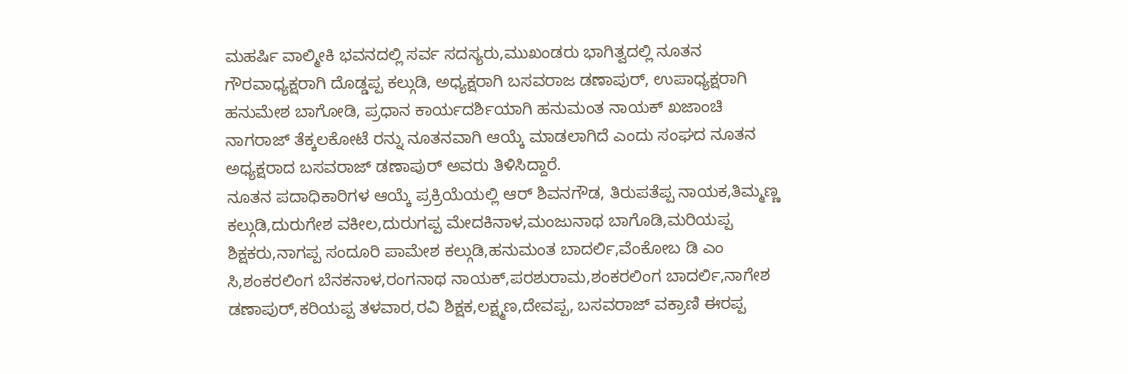ಮಹರ್ಷಿ ವಾಲ್ಮೀಕಿ ಭವನದಲ್ಲಿ ಸರ್ವ ಸದಸ್ಯರು,ಮುಖಂಡರು ಭಾಗಿತ್ವದಲ್ಲಿ ನೂತನ ಗೌರವಾಧ್ಯಕ್ಷರಾಗಿ ದೊಡ್ಡಪ್ಪ ಕಲ್ಗುಡಿ, ಅಧ್ಯಕ್ಷರಾಗಿ ಬಸವರಾಜ ಡಣಾಪುರ್, ಉಪಾಧ್ಯಕ್ಷರಾಗಿ ಹನುಮೇಶ ಬಾಗೋಡಿ, ಪ್ರಧಾನ ಕಾರ್ಯದರ್ಶಿಯಾಗಿ ಹನುಮಂತ ನಾಯಕ್ ಖಜಾಂಚಿ ನಾಗರಾಜ್ ತೆಕ್ಕಲಕೋಟೆ ರನ್ನು ನೂತನವಾಗಿ ಆಯ್ಕೆ ಮಾಡಲಾಗಿದೆ ಎಂದು ಸಂಘದ ನೂತನ ಅಧ್ಯಕ್ಷರಾದ ಬಸವರಾಜ್ ಡಣಾಪುರ್ ಅವರು ತಿಳಿಸಿದ್ದಾರೆ.
ನೂತನ ಪದಾಧಿಕಾರಿಗಳ ಆಯ್ಕೆ ಪ್ರಕ್ರಿಯೆಯಲ್ಲಿ ಆರ್ ಶಿವನಗೌಡ, ತಿರುಪತೆಪ್ಪ ನಾಯಕ,ತಿಮ್ಮಣ್ಣ ಕಲ್ಗುಡಿ,ದುರುಗೇಶ ವಕೀಲ,ದುರುಗಪ್ಪ ಮೇದಕಿನಾಳ,ಮಂಜುನಾಥ ಬಾಗೊಡಿ,ಮರಿಯಪ್ಪ ಶಿಕ್ಷಕರು,ನಾಗಪ್ಪ ಸಂದೂರಿ ಪಾಮೇಶ ಕಲ್ಗುಡಿ,ಹನುಮಂತ ಬಾದರ್ಲಿ,ವೆಂಕೋಬ ಡಿ ಎಂ ಸಿ,ಶಂಕರಲಿಂಗ ಬೆನಕನಾಳ,ರಂಗನಾಥ ನಾಯಕ್,ಪರಶುರಾಮ,ಶಂಕರಲಿಂಗ ಬಾದರ್ಲಿ,ನಾಗೇಶ ಡಣಾಪುರ್,ಕರಿಯಪ್ಪ ತಳವಾರ,ರವಿ ಶಿಕ್ಷಕ,ಲಕ್ಷ್ಮಣ,ದೇವಪ್ಪ, ಬಸವರಾಜ್ ವಕ್ರಾಣಿ ಈರಪ್ಪ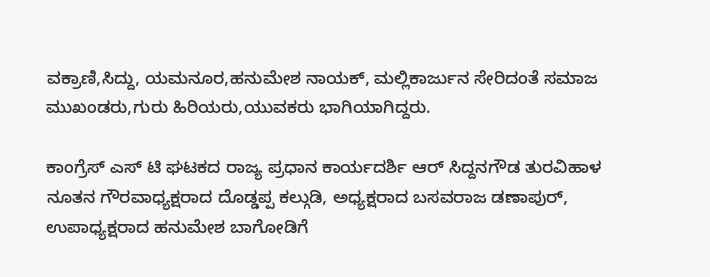ವಕ್ರಾಣಿ,ಸಿದ್ದು, ಯಮನೂರ,ಹನುಮೇಶ ನಾಯಕ್, ಮಲ್ಲಿಕಾರ್ಜುನ ಸೇರಿದಂತೆ ಸಮಾಜ ಮುಖಂಡರು,ಗುರು ಹಿರಿಯರು,ಯುವಕರು ಭಾಗಿಯಾಗಿದ್ದರು.

ಕಾಂಗ್ರೆಸ್ ಎಸ್ ಟಿ ಘಟಕದ ರಾಜ್ಯ ಪ್ರಧಾನ ಕಾರ್ಯದರ್ಶಿ ಆರ್ ಸಿದ್ದನಗೌಡ ತುರವಿಹಾಳ ನೂತನ ಗೌರವಾಧ್ಯಕ್ಷರಾದ ದೊಡ್ಡಪ್ಪ ಕಲ್ಗುಡಿ, ಅಧ್ಯಕ್ಷರಾದ ಬಸವರಾಜ ಡಣಾಪುರ್, ಉಪಾಧ್ಯಕ್ಷರಾದ ಹನುಮೇಶ ಬಾಗೋಡಿಗೆ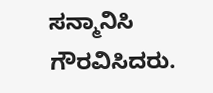ಸನ್ಮಾನಿಸಿ ಗೌರವಿಸಿದರು.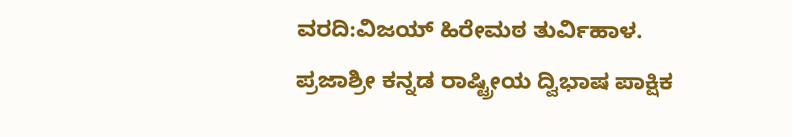ವರದಿ:ವಿಜಯ್ ಹಿರೇಮಠ ತುರ್ವಿಹಾಳ.
ಪ್ರಜಾಶ್ರೀ ಕನ್ನಡ ರಾಷ್ಟ್ರೀಯ ದ್ವಿಭಾಷ ಪಾಕ್ಷಿಕ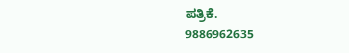ಪತ್ರಿಕೆ.
9886962635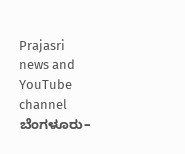Prajasri news and YouTube channel ಬೆಂಗಳೂರು–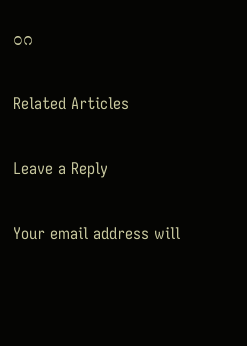೦೧

Related Articles

Leave a Reply

Your email address will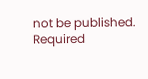not be published. Required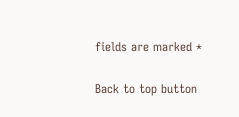fields are marked *

Back to top button